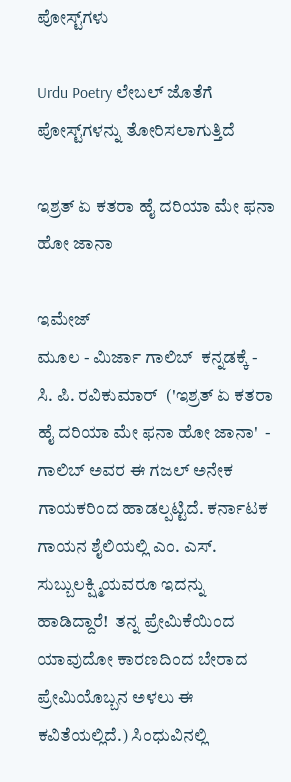ಪೋಸ್ಟ್‌ಗಳು

Urdu Poetry ಲೇಬಲ್ ಜೊತೆಗೆ ಪೋಸ್ಟ್‌ಗಳನ್ನು ತೋರಿಸಲಾಗುತ್ತಿದೆ

ಇಶ್ರತ್ ಏ ಕತರಾ ಹೈ ದರಿಯಾ ಮೇ ಫನಾ ಹೋ ಜಾನಾ

ಇಮೇಜ್
ಮೂಲ - ಮಿರ್ಜಾ ಗಾಲಿಬ್  ಕನ್ನಡಕ್ಕೆ - ಸಿ. ಪಿ. ರವಿಕುಮಾರ್  ('ಇಶ್ರತ್ ಏ ಕತರಾ ಹೈ ದರಿಯಾ ಮೇ ಫನಾ ಹೋ ಜಾನಾ'  - ಗಾಲಿಬ್ ಅವರ ಈ ಗಜಲ್ ಅನೇಕ ಗಾಯಕರಿಂದ ಹಾಡಲ್ಪಟ್ಟಿದೆ. ಕರ್ನಾಟಕ ಗಾಯನ ಶೈಲಿಯಲ್ಲಿ ಎಂ. ಎಸ್. ಸುಬ್ಬುಲಕ್ಷ್ಮಿಯವರೂ ಇದನ್ನು ಹಾಡಿದ್ದಾರೆ!  ತನ್ನ ಪ್ರೇಮಿಕೆಯಿಂದ ಯಾವುದೋ ಕಾರಣದಿಂದ ಬೇರಾದ ಪ್ರೇಮಿಯೊಬ್ಬನ ಅಳಲು ಈ ಕವಿತೆಯಲ್ಲಿದೆ.) ಸಿಂಧುವಿನಲ್ಲಿ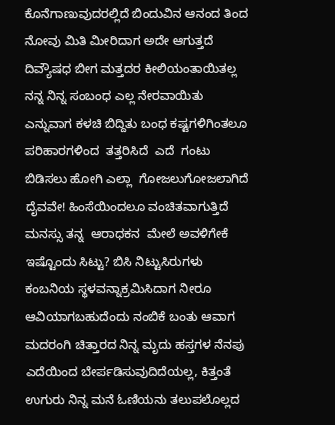ಕೊನೆಗಾಣುವುದರಲ್ಲಿದೆ ಬಿಂದುವಿನ ಆನಂದ ತಿಂದ ನೋವು ಮಿತಿ ಮೀರಿದಾಗ ಅದೇ ಆಗುತ್ತದೆ ದಿವ್ಯೌಷಧ ಬೀಗ ಮತ್ತದರ ಕೀಲಿಯಂತಾಯಿತಲ್ಲ ನನ್ನ ನಿನ್ನ ಸಂಬಂಧ ಎಲ್ಲ ನೇರವಾಯಿತು ಎನ್ನುವಾಗ ಕಳಚಿ ಬಿದ್ದಿತು ಬಂಧ ಕಷ್ಟಗಳಿಗಿಂತಲೂ ಪರಿಹಾರಗಳಿಂದ  ತತ್ತರಿಸಿದೆ  ಎದೆ  ಗಂಟು ಬಿಡಿಸಲು ಹೋಗಿ ಎಲ್ಲಾ  ಗೋಜಲುಗೋಜಲಾಗಿದೆ  ದೈವವೇ! ಹಿಂಸೆಯಿಂದಲೂ ವಂಚಿತವಾಗುತ್ತಿದೆ  ಮನಸ್ಸು ತನ್ನ  ಆರಾಧಕನ  ಮೇಲೆ ಅವಳಿಗೇಕೆ ಇಷ್ಟೊಂದು ಸಿಟ್ಟು? ಬಿಸಿ ನಿಟ್ಟುಸಿರುಗಳು  ಕಂಬನಿಯ ಸ್ಥಳವನ್ನಾಕ್ರಮಿಸಿದಾಗ ನೀರೂ ಆವಿಯಾಗಬಹುದೆಂದು ನಂಬಿಕೆ ಬಂತು ಆವಾಗ ಮದರಂಗಿ ಚಿತ್ತಾರದ ನಿನ್ನ ಮೃದು ಹಸ್ತಗಳ ನೆನಪು ಎದೆಯಿಂದ ಬೇರ್ಪಡಿಸುವುದಿದೆಯಲ್ಲ, ಕಿತ್ತಂತೆ ಉಗುರು ನಿನ್ನ ಮನೆ ಓಣಿಯನು ತಲುಪಲೊಲ್ಲದ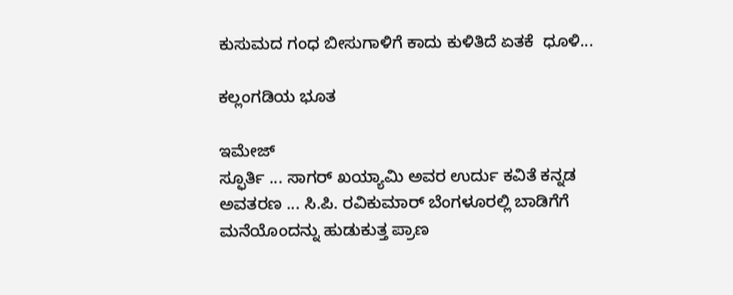ಕುಸುಮದ ಗಂಧ ಬೀಸುಗಾಳಿಗೆ ಕಾದು ಕುಳಿತಿದೆ ಏತಕೆ  ಧೂಳಿ...

ಕಲ್ಲಂಗಡಿಯ ಭೂತ

ಇಮೇಜ್
ಸ್ಫೂರ್ತಿ ... ಸಾಗರ್ ಖಯ್ಯಾಮಿ ಅವರ ಉರ್ದು ಕವಿತೆ ಕನ್ನಡ ಅವತರಣ ... ಸಿ.ಪಿ. ರವಿಕುಮಾರ್ ಬೆಂಗಳೂರಲ್ಲಿ ಬಾಡಿಗೆಗೆ ಮನೆಯೊಂದನ್ನು ಹುಡುಕುತ್ತ ಪ್ರಾಣ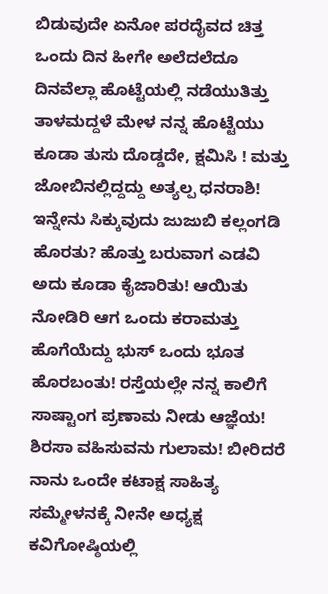ಬಿಡುವುದೇ ಏನೋ ಪರದೈವದ ಚಿತ್ತ ಒಂದು ದಿನ ಹೀಗೇ ಅಲೆದಲೆದೂ ದಿನವೆಲ್ಲಾ ಹೊಟ್ಟೆಯಲ್ಲಿ ನಡೆಯುತಿತ್ತು ತಾಳಮದ್ದಳೆ ಮೇಳ ನನ್ನ ಹೊಟ್ಟೆಯು ಕೂಡಾ ತುಸು ದೊಡ್ಡದೇ, ಕ್ಷಮಿಸಿ ! ಮತ್ತು ಜೋಬಿನಲ್ಲಿದ್ದದ್ದು ಅತ್ಯಲ್ಪ ಧನರಾಶಿ! ಇನ್ನೇನು ಸಿಕ್ಕುವುದು ಜುಜುಬಿ ಕಲ್ಲಂಗಡಿ ಹೊರತು? ಹೊತ್ತು ಬರುವಾಗ ಎಡವಿ ಅದು ಕೂಡಾ ಕೈಜಾರಿತು! ಆಯಿತು ನೋಡಿರಿ ಆಗ ಒಂದು ಕರಾಮತ್ತು ಹೊಗೆಯೆದ್ದು ಭುಸ್ ಒಂದು ಭೂತ ಹೊರಬಂತು! ರಸ್ತೆಯಲ್ಲೇ ನನ್ನ ಕಾಲಿಗೆ ಸಾಷ್ಟಾಂಗ ಪ್ರಣಾಮ ನೀಡು ಆಜ್ಞೆಯ! ಶಿರಸಾ ವಹಿಸುವನು ಗುಲಾಮ! ಬೀರಿದರೆ ನಾನು ಒಂದೇ ಕಟಾಕ್ಷ ಸಾಹಿತ್ಯ ಸಮ್ಮೇಳನಕ್ಕೆ ನೀನೇ ಅಧ್ಯಕ್ಷ ಕವಿಗೋಷ್ಠಿಯಲ್ಲಿ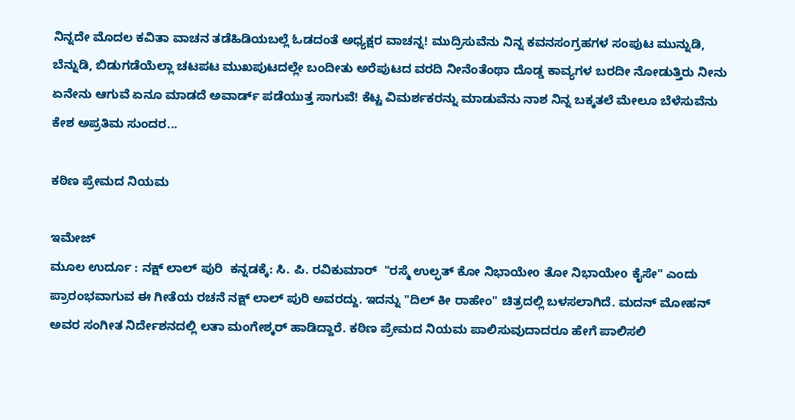ನಿನ್ನದೇ ಮೊದಲ ಕವಿತಾ ವಾಚನ ತಡೆಹಿಡಿಯಬಲ್ಲೆ ಓಡದಂತೆ ಅಧ್ಯಕ್ಷರ ವಾಚನ್ನ! ಮುದ್ರಿಸುವೆನು ನಿನ್ನ ಕವನಸಂಗ್ರಹಗಳ ಸಂಪುಟ ಮುನ್ನುಡಿ, ಬೆನ್ನುಡಿ, ಬಿಡುಗಡೆಯೆಲ್ಲಾ ಚಟಪಟ ಮುಖಪುಟದಲ್ಲೇ ಬಂದೀತು ಅರೆಪುಟದ ವರದಿ ನೀನೆಂತೆಂಥಾ ದೊಡ್ಡ ಕಾವ್ಯಗಳ ಬರದೀ ನೋಡುತ್ತಿರು ನೀನು ಏನೇನು ಆಗುವೆ ಏನೂ ಮಾಡದೆ ಅವಾರ್ಡ್ ಪಡೆಯುತ್ತ ಸಾಗುವೆ! ಕೆಟ್ಟ ವಿಮರ್ಶಕರನ್ನು ಮಾಡುವೆನು ನಾಶ ನಿನ್ನ ಬಕ್ಕತಲೆ ಮೇಲೂ ಬೆಳೆಸುವೆನು ಕೇಶ ಅಪ್ರತಿಮ ಸುಂದರ...

ಕಠಿಣ ಪ್ರೇಮದ ನಿಯಮ

ಇಮೇಜ್
ಮೂಲ ಉರ್ದೂ : ನಕ್ಷ್ ಲಾಲ್ ಪುರಿ  ಕನ್ನಡಕ್ಕೆ: ಸಿ. ಪಿ. ರವಿಕುಮಾರ್  "ರಸ್ಮೆ ಉಲ್ಫತ್ ಕೋ ನಿಭಾಯೇo ತೋ ನಿಭಾಯೇo ಕೈಸೇ" ಎಂದು ಪ್ರಾರಂಭವಾಗುವ ಈ ಗೀತೆಯ ರಚನೆ ನಕ್ಷ್ ಲಾಲ್ ಪುರಿ ಅವರದ್ದು. ಇದನ್ನು "ದಿಲ್ ಕೀ ರಾಹೇಂ" ಚಿತ್ರದಲ್ಲಿ ಬಳಸಲಾಗಿದೆ. ಮದನ್ ಮೋಹನ್ ಅವರ ಸಂಗೀತ ನಿರ್ದೇಶನದಲ್ಲಿ ಲತಾ ಮಂಗೇಶ್ಕರ್ ಹಾಡಿದ್ದಾರೆ. ಕಠಿಣ ಪ್ರೇಮದ ನಿಯಮ ಪಾಲಿಸುವುದಾದರೂ ಹೇಗೆ ಪಾಲಿಸಲಿ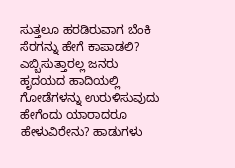ಸುತ್ತಲೂ ಹರಡಿರುವಾಗ ಬೆಂಕಿ ಸೆರಗನ್ನು ಹೇಗೆ ಕಾಪಾಡಲಿ? ಎಬ್ಬಿಸುತ್ತಾರಲ್ಲ ಜನರು ಹೃದಯದ ಹಾದಿಯಲ್ಲಿ  ಗೋಡೆಗಳನ್ನು ಉರುಳಿಸುವುದು ಹೇಗೆಂದು ಯಾರಾದರೂ ಹೇಳುವಿರೇನು? ಹಾಡುಗಳು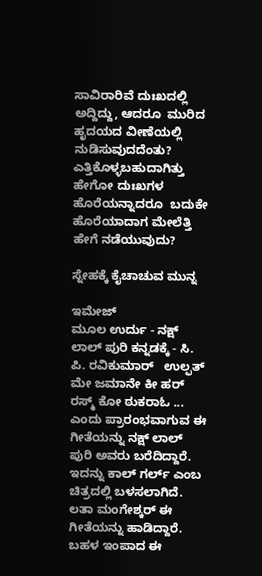ಸಾವಿರಾರಿವೆ ದುಃಖದಲ್ಲಿ ಅದ್ದಿದ್ದು, ಆದರೂ  ಮುರಿದ ಹೃದಯದ ವೀಣೆಯಲ್ಲಿ ನುಡಿಸುವುದದೆಂತು? ಎತ್ತಿಕೊಳ್ಳಬಹುದಾಗಿತ್ತು ಹೇಗೋ ದುಃಖಗಳ ಹೊರೆಯನ್ನಾದರೂ  ಬದುಕೇ ಹೊರೆಯಾದಾಗ ಮೇಲೆತ್ತಿ ಹೇಗೆ ನಡೆಯುವುದು?

ಸ್ನೇಹಕ್ಕೆ ಕೈಚಾಚುವ ಮುನ್ನ

ಇಮೇಜ್
ಮೂಲ ಉರ್ದು - ನಕ್ಷ್ ಲಾಲ್ ಪುರಿ ಕನ್ನಡಕ್ಕೆ - ಸಿ. ಪಿ. ರವಿಕುಮಾರ್   ಉಲ್ಫತ್ ಮೇ ಜಮಾನೇ ಕೀ ಹರ್ ರಸ್ಮ್ ಕೋ ಠುಕರಾಓ ... ಎಂದು ಪ್ರಾರಂಭವಾಗುವ ಈ ಗೀತೆಯನ್ನು ನಕ್ಷ್ ಲಾಲ್ ಪುರಿ ಅವರು ಬರೆದಿದ್ದಾರೆ. ಇದನ್ನು ಕಾಲ್ ಗರ್ಲ್ ಎಂಬ ಚಿತ್ರದಲ್ಲಿ ಬಳಸಲಾಗಿದೆ.  ಲತಾ ಮಂಗೇಶ್ಕರ್ ಈ ಗೀತೆಯನ್ನು ಹಾಡಿದ್ದಾರೆ. ಬಹಳ ಇಂಪಾದ ಈ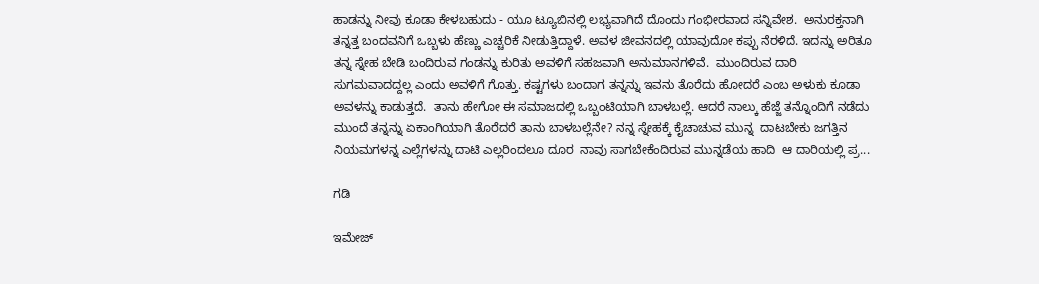ಹಾಡನ್ನು ನೀವು ಕೂಡಾ ಕೇಳಬಹುದು - ಯೂ ಟ್ಯೂಬಿನಲ್ಲಿ ಲಭ್ಯವಾಗಿದೆ ದೊಂದು ಗಂಭೀರವಾದ ಸನ್ನಿವೇಶ.  ಅನುರಕ್ತನಾಗಿ ತನ್ನತ್ತ ಬಂದವನಿಗೆ ಒಬ್ಬಳು ಹೆಣ್ಣು ಎಚ್ಚರಿಕೆ ನೀಡುತ್ತಿದ್ದಾಳೆ. ಅವಳ ಜೀವನದಲ್ಲಿ ಯಾವುದೋ ಕಪ್ಪು ನೆರಳಿದೆ. ಇದನ್ನು ಅರಿತೂ ತನ್ನ ಸ್ನೇಹ ಬೇಡಿ ಬಂದಿರುವ ಗಂಡನ್ನು ಕುರಿತು ಅವಳಿಗೆ ಸಹಜವಾಗಿ ಅನುಮಾನಗಳಿವೆ.  ಮುಂದಿರುವ ದಾರಿ ಸುಗಮವಾದದ್ದಲ್ಲ ಎಂದು ಅವಳಿಗೆ ಗೊತ್ತು. ಕಷ್ಟಗಳು ಬಂದಾಗ ತನ್ನನ್ನು ಇವನು ತೊರೆದು ಹೋದರೆ ಎಂಬ ಅಳುಕು ಕೂಡಾ ಅವಳನ್ನು ಕಾಡುತ್ತದೆ.  ತಾನು ಹೇಗೋ ಈ ಸಮಾಜದಲ್ಲಿ ಒಬ್ಬಂಟಿಯಾಗಿ ಬಾಳಬಲ್ಲೆ. ಆದರೆ ನಾಲ್ಕು ಹೆಜ್ಜೆ ತನ್ನೊಂದಿಗೆ ನಡೆದು ಮುಂದೆ ತನ್ನನ್ನು ಏಕಾಂಗಿಯಾಗಿ ತೊರೆದರೆ ತಾನು ಬಾಳಬಲ್ಲೆನೇ? ನನ್ನ ಸ್ನೇಹಕ್ಕೆ ಕೈಚಾಚುವ ಮುನ್ನ  ದಾಟಬೇಕು ಜಗತ್ತಿನ ನಿಯಮಗಳನ್ನ ಎಲ್ಲೆಗಳನ್ನು ದಾಟಿ ಎಲ್ಲರಿಂದಲೂ ದೂರ  ನಾವು ಸಾಗಬೇಕೆಂದಿರುವ ಮುನ್ನಡೆಯ ಹಾದಿ  ಆ ದಾರಿಯಲ್ಲಿ ಪ್ರ...

ಗಡಿ

ಇಮೇಜ್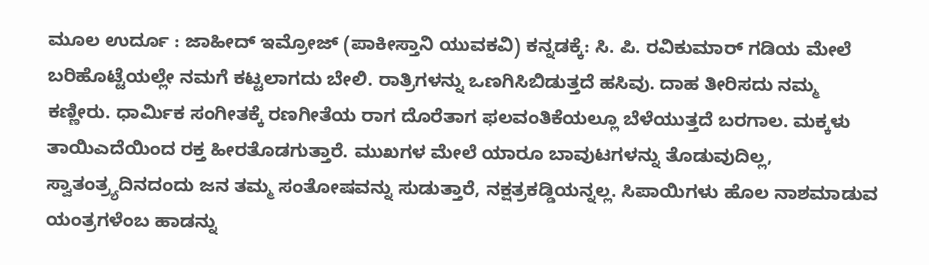ಮೂಲ ಉರ್ದೂ : ಜಾಹೀದ್ ಇಮ್ರೋಜ್ (ಪಾಕೀಸ್ತಾನಿ ಯುವಕವಿ) ಕನ್ನಡಕ್ಕೆ: ಸಿ. ಪಿ. ರವಿಕುಮಾರ್ ಗಡಿಯ ಮೇಲೆ ಬರಿಹೊಟ್ಟೆಯಲ್ಲೇ ನಮಗೆ ಕಟ್ಟಲಾಗದು ಬೇಲಿ. ರಾತ್ರಿಗಳನ್ನು ಒಣಗಿಸಿಬಿಡುತ್ತದೆ ಹಸಿವು. ದಾಹ ತೀರಿಸದು ನಮ್ಮ ಕಣ್ಣೀರು. ಧಾರ್ಮಿಕ ಸಂಗೀತಕ್ಕೆ ರಣಗೀತೆಯ ರಾಗ ದೊರೆತಾಗ ಫಲವಂತಿಕೆಯಲ್ಲೂ ಬೆಳೆಯುತ್ತದೆ ಬರಗಾಲ. ಮಕ್ಕಳು ತಾಯಿಎದೆಯಿಂದ ರಕ್ತ ಹೀರತೊಡಗುತ್ತಾರೆ. ಮುಖಗಳ ಮೇಲೆ ಯಾರೂ ಬಾವುಟಗಳನ್ನು ತೊಡುವುದಿಲ್ಲ, ಸ್ವಾತಂತ್ರ್ಯದಿನದಂದು ಜನ ತಮ್ಮ ಸಂತೋಷವನ್ನು ಸುಡುತ್ತಾರೆ, ನಕ್ಷತ್ರಕಡ್ಡಿಯನ್ನಲ್ಲ. ಸಿಪಾಯಿಗಳು ಹೊಲ ನಾಶಮಾಡುವ ಯಂತ್ರಗಳೆಂಬ ಹಾಡನ್ನು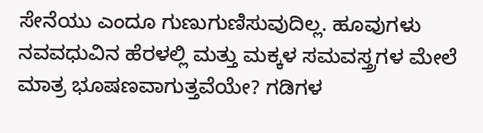ಸೇನೆಯು ಎಂದೂ ಗುಣುಗುಣಿಸುವುದಿಲ್ಲ. ಹೂವುಗಳು ನವವಧುವಿನ ಹೆರಳಲ್ಲಿ ಮತ್ತು ಮಕ್ಕಳ ಸಮವಸ್ತ್ರಗಳ ಮೇಲೆ ಮಾತ್ರ ಭೂಷಣವಾಗುತ್ತವೆಯೇ? ಗಡಿಗಳ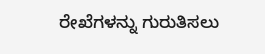ರೇಖೆಗಳನ್ನು ಗುರುತಿಸಲು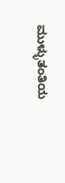ಮುಳ್ಳುತಂತಿಯ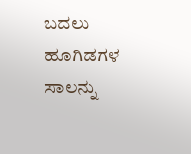ಬದಲು ಹೂಗಿಡಗಳ ಸಾಲನ್ನು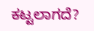ಕಟ್ಟಲಾಗದೆ?